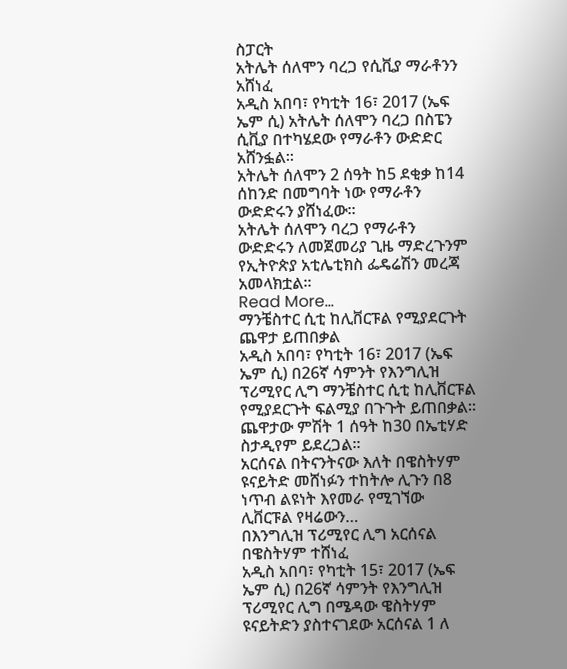ስፓርት
አትሌት ሰለሞን ባረጋ የሲቪያ ማራቶንን አሸነፈ
አዲስ አበባ፣ የካቲት 16፣ 2017 (ኤፍ ኤም ሲ) አትሌት ሰለሞን ባረጋ በስፔን ሲቪያ በተካሄደው የማራቶን ውድድር አሸንፏል፡፡
አትሌት ሰለሞን 2 ሰዓት ከ5 ደቂቃ ከ14 ሰከንድ በመግባት ነው የማራቶን ውድድሩን ያሸነፈው፡፡
አትሌት ሰለሞን ባረጋ የማራቶን ውድድሩን ለመጀመሪያ ጊዜ ማድረጉንም የኢትዮጵያ አቲሌቲክስ ፌዴሬሽን መረጃ አመላክቷል፡፡
Read More...
ማንቼስተር ሲቲ ከሊቨርፑል የሚያደርጉት ጨዋታ ይጠበቃል
አዲስ አበባ፣ የካቲት 16፣ 2017 (ኤፍ ኤም ሲ) በ26ኛ ሳምንት የእንግሊዝ ፕሪሚየር ሊግ ማንቼስተር ሲቲ ከሊቨርፑል የሚያደርጉት ፍልሚያ በጉጉት ይጠበቃል፡፡
ጨዋታው ምሽት 1 ሰዓት ከ30 በኤቲሃድ ስታዲየም ይደረጋል፡፡
አርሰናል በትናንትናው እለት በዌስትሃም ዩናይትድ መሸነፉን ተከትሎ ሊጉን በ8 ነጥብ ልዩነት እየመራ የሚገኘው ሊቨርፑል የዛሬውን…
በእንግሊዝ ፕሪሚየር ሊግ አርሰናል በዌስትሃም ተሸነፈ
አዲስ አበባ፣ የካቲት 15፣ 2017 (ኤፍ ኤም ሲ) በ26ኛ ሳምንት የእንግሊዝ ፕሪሚየር ሊግ በሜዳው ዌስትሃም ዩናይትድን ያስተናገደው አርሰናል 1 ለ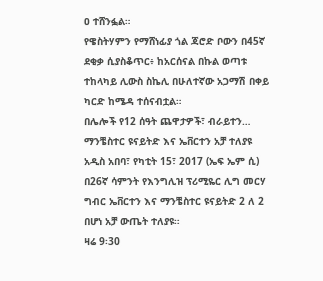ዐ ተሸንፏል።
የዌስትሃምን የማሸነፊያ ጎል ጃሮድ ቦውን በ45ኛ ደቂቃ ሲያስቆጥር፥ ከአርሰናል በኩል ወጣቱ ተከላካይ ሊውስ ስኬሊ በሁለተኛው አጋማሽ በቀይ ካርድ ከሜዳ ተሰናብቷል።
በሌሎች የ12 ሰዓት ጨዋታዎች፣ ብራይተን…
ማንቼስተር ዩናይትድ እና ኤቨርተን አቻ ተለያዩ
አዲስ አበባ፣ የካቲት 15፣ 2017 (ኤፍ ኤም ሲ) በ26ኛ ሳምንት የእንግሊዝ ፕሪሚዬር ሊግ መርሃ ግብር ኤቨርተን እና ማንቼስተር ዩናይትድ 2 ለ 2 በሆነ አቻ ውጤት ተለያዩ።
ዛሬ 9፡30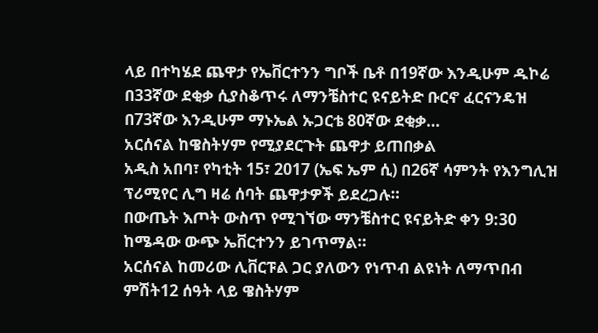ላይ በተካሄደ ጨዋታ የኤቨርተንን ግቦች ቤቶ በ19ኛው እንዲሁም ዱኮሬ በ33ኛው ደቂቃ ሲያስቆጥሩ ለማንቼስተር ዩናይትድ ቡርኖ ፈርናንዴዝ በ73ኛው እንዲሁም ማኑኤል ኡጋርቴ 80ኛው ደቂቃ…
አርሰናል ከዌስትሃም የሚያደርጉት ጨዋታ ይጠበቃል
አዲስ አበባ፣ የካቲት 15፣ 2017 (ኤፍ ኤም ሲ) በ26ኛ ሳምንት የእንግሊዝ ፕሪሚየር ሊግ ዛሬ ሰባት ጨዋታዎች ይደረጋሉ።
በውጤት እጦት ውስጥ የሚገኘው ማንቼስተር ዩናይትድ ቀን 9:30 ከሜዳው ውጭ ኤቨርተንን ይገጥማል።
አርሰናል ከመሪው ሊቨርፑል ጋር ያለውን የነጥብ ልዩነት ለማጥበብ ምሽት12 ሰዓት ላይ ዌስትሃም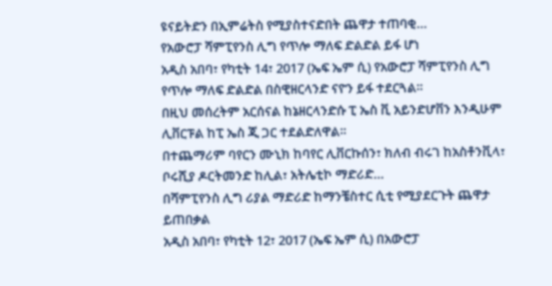ዩናይትድን በኢምሬትስ የሚያስተናድበት ጨዋታ ተጠባቂ…
የአውሮፓ ሻምፒየንስ ሊግ የጥሎ ማለፍ ድልድል ይፋ ሆነ
አዲስ አበባ፣ የካቲት 14፣ 2017 (ኤፍ ኤም ሲ) የአውሮፓ ሻምፒየንስ ሊግ የጥሎ ማለፍ ድልድል በስዊዘርላንድ ናዮን ይፋ ተደርጓል።
በዚህ መሰረትም አርሰናል ከኔዘርላንድሱ ፒ ኤስ ቪ አይንድሆቨን እንዲሁም ሊቨርፑል ከፒ ኤስ ጂ ጋር ተደልድለዋል።
በተጨማሪም ባየርን ሙኒክ ከባየር ሊቨርኩሰን፣ ክለብ ብሩገ ከአስቶንቪላ፣ ቦሩሺያ ዶርትመንድ ከሊል፣ አትሌቲኮ ማድሪድ…
በሻምፒየንስ ሊግ ሪያል ማድሪድ ከማንቼስተር ሲቲ የሚያደርጉት ጨዋታ ይጠበቃል
አዲስ አበባ፣ የካቲት 12፣ 2017 (ኤፍ ኤም ሲ) በአውሮፓ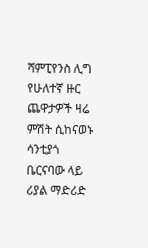ሻምፒየንስ ሊግ የሁለተኛ ዙር ጨዋታዎች ዛሬ ምሽት ሲከናወኑ ሳንቲያጎ ቤርናባው ላይ ሪያል ማድሪድ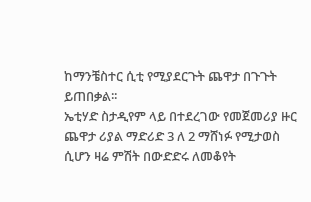ከማንቼስተር ሲቲ የሚያደርጉት ጨዋታ በጉጉት ይጠበቃል፡፡
ኤቲሃድ ስታዲየም ላይ በተደረገው የመጀመሪያ ዙር ጨዋታ ሪያል ማድሪድ 3 ለ 2 ማሸነፉ የሚታወስ ሲሆን ዛሬ ምሽት በውድድሩ ለመቆየት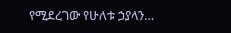የሚደረገው የሁለቱ ኃያላን…